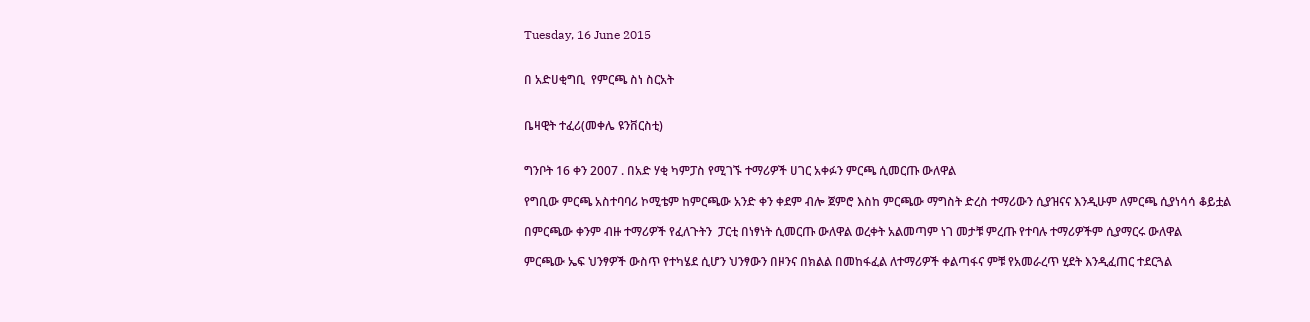Tuesday, 16 June 2015


በ አድሀቂግቢ  የምርጫ ስነ ስርአት


ቤዛዊት ተፈሪ(መቀሌ ዩንቨርስቲ)


ግንቦት 16 ቀን 2007 . በአድ ሃቂ ካምፓስ የሚገኙ ተማሪዎች ሀገር አቀፉን ምርጫ ሲመርጡ ውለዋል

የግቢው ምርጫ አስተባባሪ ኮሚቴም ከምርጫው አንድ ቀን ቀደም ብሎ ጀምሮ እስከ ምርጫው ማግስት ድረስ ተማሪውን ሲያዝናና እንዲሁም ለምርጫ ሲያነሳሳ ቆይቷል

በምርጫው ቀንም ብዙ ተማሪዎች የፈለጉትን  ፓርቲ በነፃነት ሲመርጡ ውለዋል ወረቀት አልመጣም ነገ መታቹ ምረጡ የተባሉ ተማሪዎችም ሲያማርሩ ውለዋል

ምርጫው ኤፍ ህንፃዎች ውስጥ የተካሄደ ሲሆን ህንፃውን በዞንና በክልል በመከፋፈል ለተማሪዎች ቀልጣፋና ምቹ የአመራረጥ ሂደት እንዲፈጠር ተደርጓል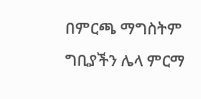በምርጫ ማግስትም ግቢያችን ሌላ ምርማ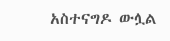አስተናግዶ ውሏል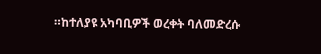።ከተለያዩ አካባቢዎች ወረቀት ባለመድረሱ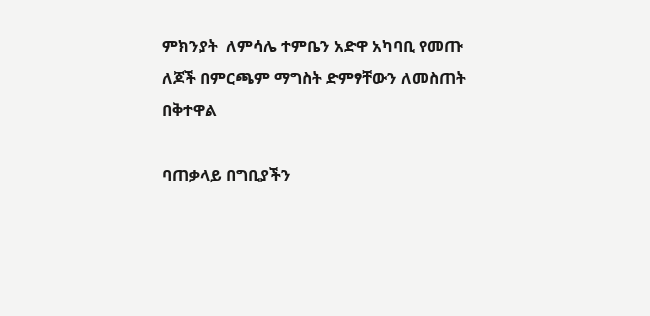ምክንያት  ለምሳሌ ተምቤን አድዋ አካባቢ የመጡ ለጆች በምርጫም ማግስት ድምፃቸውን ለመስጠት በቅተዋል

ባጠቃላይ በግቢያችን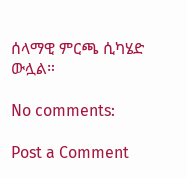ሰላማዊ ምርጫ ሲካሄድ ውሏል።

No comments:

Post a Comment